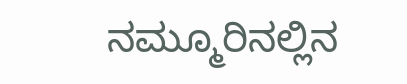ನಮ್ಮೂರಿನಲ್ಲಿನ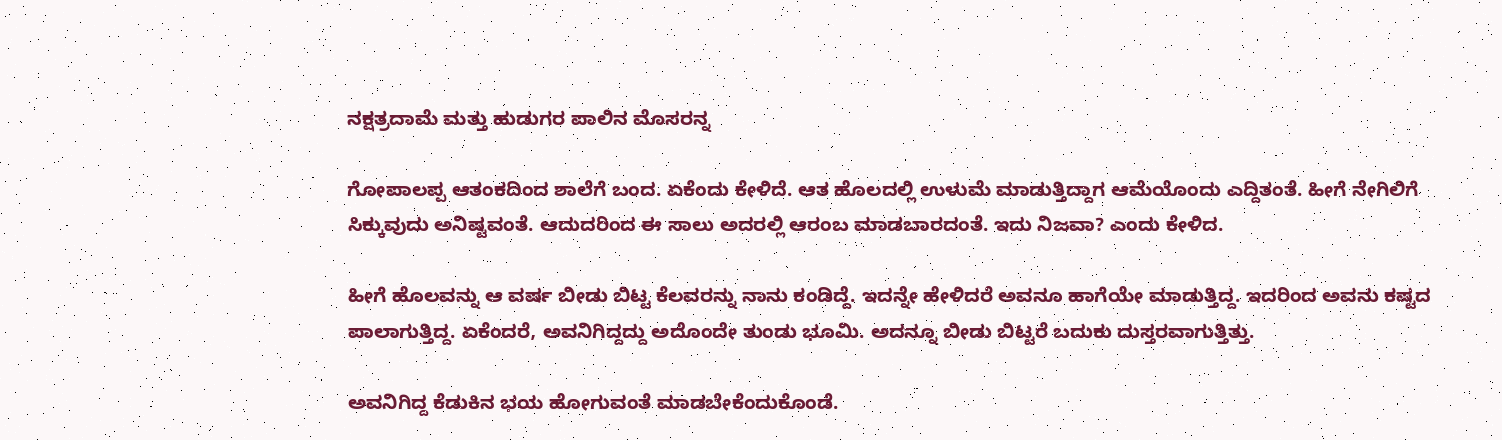ನಕ್ಷತ್ರದಾಮೆ ಮತ್ತು ಹುಡುಗರ ಪಾಲಿನ ಮೊಸರನ್ನ

ಗೋಪಾಲಪ್ಪ ಆತಂಕದಿಂದ ಶಾಲೆಗೆ ಬಂದ. ಏಕೆಂದು ಕೇಳಿದೆ. ಆತ ಹೊಲದಲ್ಲಿ ಉಳುಮೆ ಮಾಡುತ್ತಿದ್ದಾಗ ಆಮೆಯೊಂದು ಎದ್ದಿತಂತೆ. ಹೀಗೆ ನೇಗಿಲಿಗೆ ಸಿಕ್ಕುವುದು ಅನಿಷ್ಟವಂತೆ. ಆದುದರಿಂದ ಈ ಸಾಲು ಅದರಲ್ಲಿ ಆರಂಬ ಮಾಡಬಾರದಂತೆ. ಇದು ನಿಜವಾ? ಎಂದು ಕೇಳಿದ.

ಹೀಗೆ ಹೊಲವನ್ನು ಆ ವರ್ಷ ಬೀಡು ಬಿಟ್ಟ ಕೆಲವರನ್ನು ನಾನು ಕಂಡಿದ್ದೆ. ಇದನ್ನೇ ಹೇಳಿದರೆ ಅವನೂ ಹಾಗೆಯೇ ಮಾಡುತ್ತಿದ್ದ. ಇದರಿಂದ ಅವನು ಕಷ್ಟದ ಪಾಲಾಗುತ್ತಿದ್ದ. ಏಕೆಂದರೆ, ಅವನಿಗಿದ್ದದ್ದು ಅದೊಂದೇ ತುಂಡು ಭೂಮಿ. ಅದನ್ನೂ ಬೀಡು ಬಿಟ್ಟರೆ ಬದುಕು ದುಸ್ತರವಾಗುತ್ತಿತ್ತು.

ಅವನಿಗಿದ್ದ ಕೆಡುಕಿನ ಭಯ ಹೋಗುವಂತೆ ಮಾಡಬೇಕೆಂದುಕೊಂಡೆ.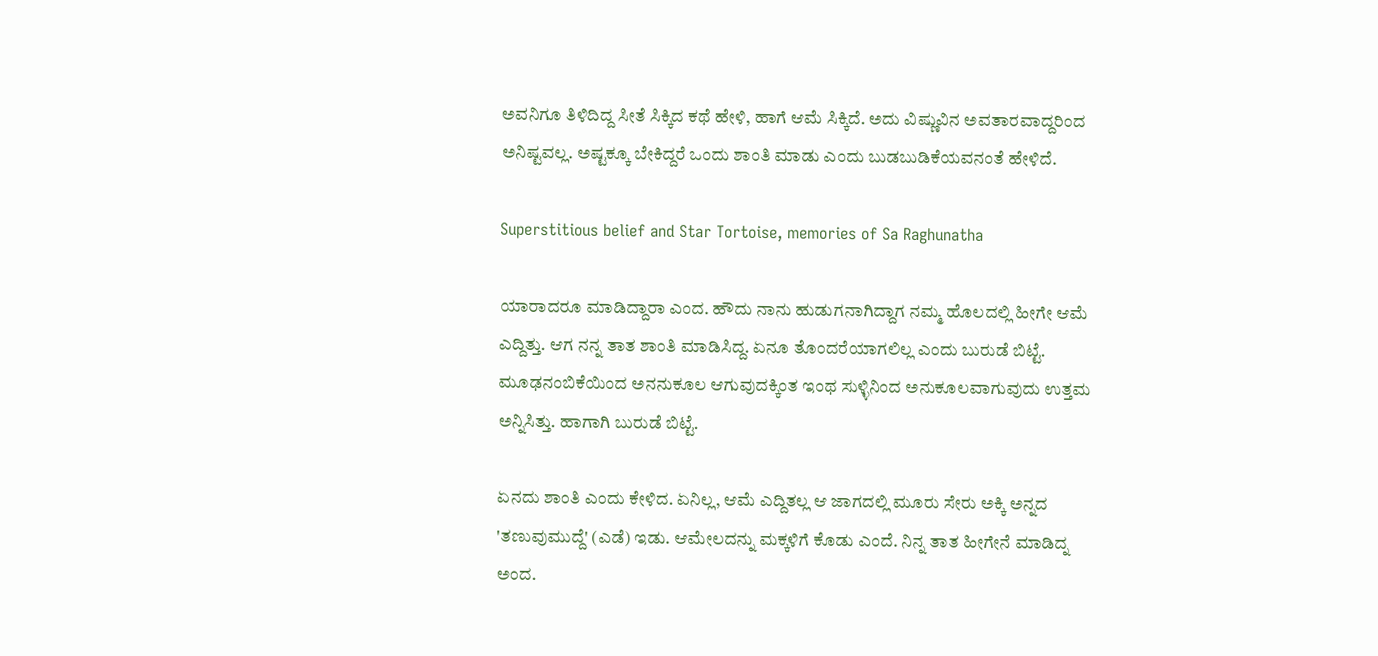ಅವನಿಗೂ ತಿಳಿದಿದ್ದ ಸೀತೆ ಸಿಕ್ಕಿದ ಕಥೆ ಹೇಳಿ, ಹಾಗೆ ಆಮೆ ಸಿಕ್ಕಿದೆ. ಅದು ವಿಷ್ಣುವಿನ ಅವತಾರವಾದ್ದರಿಂದ ಅನಿಷ್ಟವಲ್ಲ. ಅಷ್ಟಕ್ಕೂ ಬೇಕಿದ್ದರೆ ಒಂದು ಶಾಂತಿ ಮಾಡು ಎಂದು ಬುಡಬುಡಿಕೆಯವನಂತೆ ಹೇಳಿದೆ.

Superstitious belief and Star Tortoise, memories of Sa Raghunatha

ಯಾರಾದರೂ ಮಾಡಿದ್ದಾರಾ ಎಂದ. ಹೌದು ನಾನು ಹುಡುಗನಾಗಿದ್ದಾಗ ನಮ್ಮ ಹೊಲದಲ್ಲಿ ಹೀಗೇ ಆಮೆ ಎದ್ದಿತ್ತು. ಆಗ ನನ್ನ ತಾತ ಶಾಂತಿ ಮಾಡಿಸಿದ್ದ. ಏನೂ ತೊಂದರೆಯಾಗಲಿಲ್ಲ ಎಂದು ಬುರುಡೆ ಬಿಟ್ಟೆ. ಮೂಢನಂಬಿಕೆಯಿಂದ ಅನನುಕೂಲ ಆಗುವುದಕ್ಕಿಂತ ಇಂಥ ಸುಳ್ಳಿನಿಂದ ಅನುಕೂಲವಾಗುವುದು ಉತ್ತಮ ಅನ್ನಿಸಿತ್ತು. ಹಾಗಾಗಿ ಬುರುಡೆ ಬಿಟ್ಟೆ.

ಏನದು ಶಾಂತಿ ಎಂದು ಕೇಳಿದ. ಏನಿಲ್ಲ, ಆಮೆ ಎದ್ದಿತಲ್ಲ ಆ ಜಾಗದಲ್ಲಿ ಮೂರು ಸೇರು ಅಕ್ಕಿ ಅನ್ನದ 'ತಣುವುಮುದ್ದೆ' (ಎಡೆ) ಇಡು. ಆಮೇಲದನ್ನು ಮಕ್ಕಳಿಗೆ ಕೊಡು ಎಂದೆ. ನಿನ್ನ ತಾತ ಹೀಗೇನೆ ಮಾಡಿದ್ನ ಅಂದ.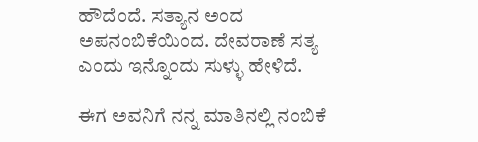ಹೌದೆಂದೆ. ಸತ್ಯಾನ ಅಂದ ಅಪನಂಬಿಕೆಯಿಂದ. ದೇವರಾಣೆ ಸತ್ಯ ಎಂದು ಇನ್ನೊಂದು ಸುಳ್ಳು ಹೇಳಿದೆ.

ಈಗ ಅವನಿಗೆ ನನ್ನ ಮಾತಿನಲ್ಲಿ ನಂಬಿಕೆ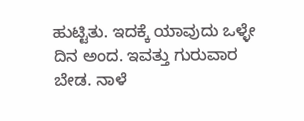ಹುಟ್ಟಿತು. ಇದಕ್ಕೆ ಯಾವುದು ಒಳ್ಳೇ ದಿನ ಅಂದ. ಇವತ್ತು ಗುರುವಾರ ಬೇಡ. ನಾಳೆ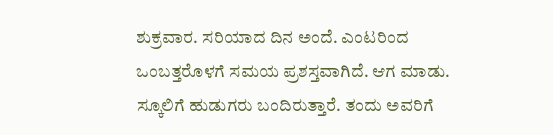ಶುಕ್ರವಾರ. ಸರಿಯಾದ ದಿನ ಅಂದೆ. ಎಂಟರಿಂದ ಒಂಬತ್ತರೊಳಗೆ ಸಮಯ ಪ್ರಶಸ್ತವಾಗಿದೆ. ಆಗ ಮಾಡು. ಸ್ಕೂಲಿಗೆ ಹುಡುಗರು ಬಂದಿರುತ್ತಾರೆ. ತಂದು ಅವರಿಗೆ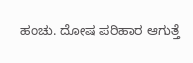ಹಂಚು. ದೋಷ ಪರಿಹಾರ ಆಗುತ್ತೆ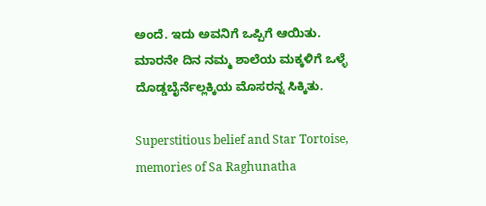ಅಂದೆ. ಇದು ಅವನಿಗೆ ಒಪ್ಪಿಗೆ ಆಯಿತು. ಮಾರನೇ ದಿನ ನಮ್ಮ ಶಾಲೆಯ ಮಕ್ಕಳಿಗೆ ಒಳ್ಳೆ ದೊಡ್ಡಬೈರ್ನೆಲ್ಲಕ್ಕಿಯ ಮೊಸರನ್ನ ಸಿಕ್ಕಿತು.

Superstitious belief and Star Tortoise, memories of Sa Raghunatha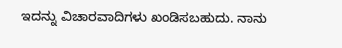ಇದನ್ನು ವಿಚಾರವಾದಿಗಳು ಖಂಡಿಸಬಹುದು. ನಾನು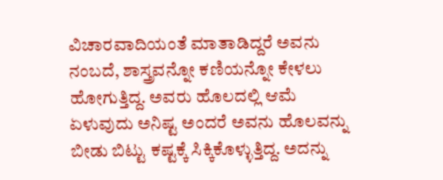ವಿಚಾರವಾದಿಯಂತೆ ಮಾತಾಡಿದ್ದರೆ ಅವನು ನಂಬದೆ, ಶಾಸ್ತ್ರವನ್ನೋ ಕಣಿಯನ್ನೋ ಕೇಳಲು ಹೋಗುತ್ತಿದ್ದ. ಅವರು ಹೊಲದಲ್ಲಿ ಆಮೆ ಏಳುವುದು ಅನಿಷ್ಟ ಅಂದರೆ ಅವನು ಹೊಲವನ್ನು ಬೀಡು ಬಿಟ್ಟು ಕಷ್ಟಕ್ಕೆ ಸಿಕ್ಕಿಕೊಳ್ಳುತ್ತಿದ್ದ. ಅದನ್ನು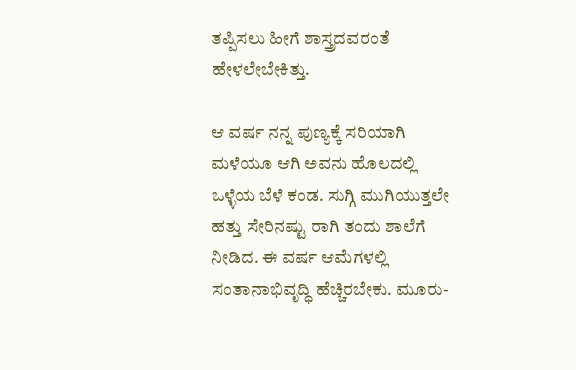ತಪ್ಪಿಸಲು ಹೀಗೆ ಶಾಸ್ತ್ರದವರಂತೆ ಹೇಳಲೇಬೇಕಿತ್ತು.

ಆ ವರ್ಷ ನನ್ನ ಪುಣ್ಯಕ್ಕೆ ಸರಿಯಾಗಿ ಮಳೆಯೂ ಆಗಿ ಅವನು ಹೊಲದಲ್ಲಿ ಒಳ್ಳೆಯ ಬೆಳೆ ಕಂಡ. ಸುಗ್ಗಿ ಮುಗಿಯುತ್ತಲೇ ಹತ್ತು ಸೇರಿನಷ್ಟು ರಾಗಿ ತಂದು ಶಾಲೆಗೆ ನೀಡಿದ. ಈ ವರ್ಷ ಆಮೆಗಳಲ್ಲಿ ಸಂತಾನಾಭಿವೃದ್ಧಿ ಹೆಚ್ಚಿರಬೇಕು. ಮೂರು-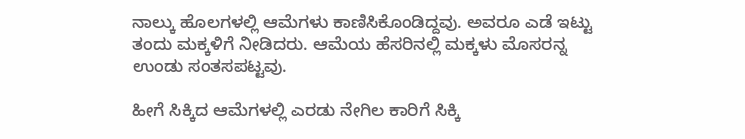ನಾಲ್ಕು ಹೊಲಗಳಲ್ಲಿ ಆಮೆಗಳು ಕಾಣಿಸಿಕೊಂಡಿದ್ದವು. ಅವರೂ ಎಡೆ ಇಟ್ಟು ತಂದು ಮಕ್ಕಳಿಗೆ ನೀಡಿದರು. ಆಮೆಯ ಹೆಸರಿನಲ್ಲಿ ಮಕ್ಕಳು ಮೊಸರನ್ನ ಉಂಡು ಸಂತಸಪಟ್ಟವು.

ಹೀಗೆ ಸಿಕ್ಕಿದ ಆಮೆಗಳಲ್ಲಿ ಎರಡು ನೇಗಿಲ ಕಾರಿಗೆ ಸಿಕ್ಕಿ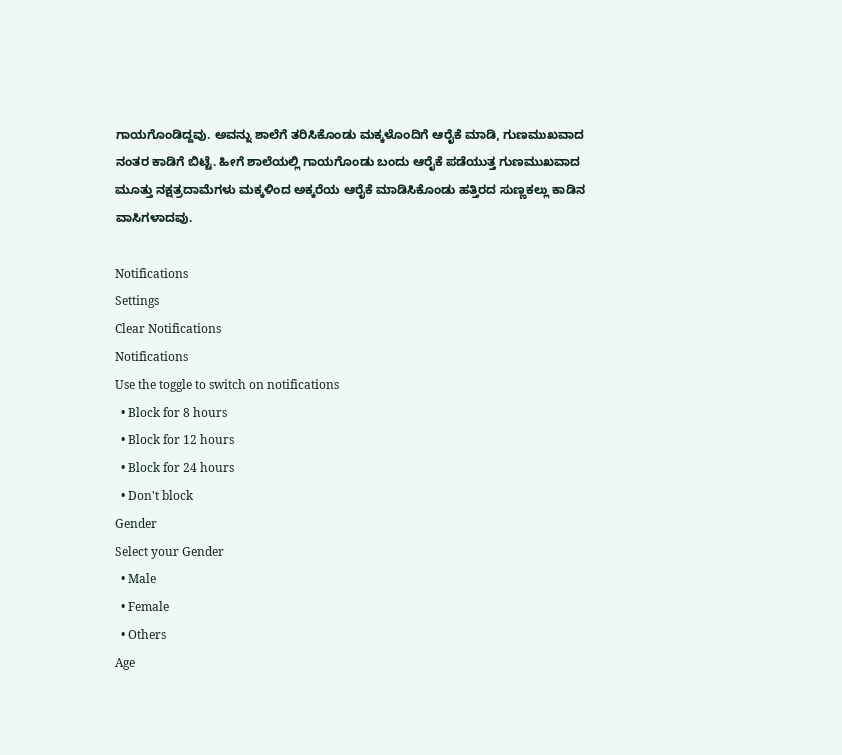ಗಾಯಗೊಂಡಿದ್ದವು. ಅವನ್ನು ಶಾಲೆಗೆ ತರಿಸಿಕೊಂಡು ಮಕ್ಕಳೊಂದಿಗೆ ಆರೈಕೆ ಮಾಡಿ, ಗುಣಮುಖವಾದ ನಂತರ ಕಾಡಿಗೆ ಬಿಟ್ಟೆ. ಹೀಗೆ ಶಾಲೆಯಲ್ಲಿ ಗಾಯಗೊಂಡು ಬಂದು ಆರೈಕೆ ಪಡೆಯುತ್ತ ಗುಣಮುಖವಾದ ಮೂತ್ತು ನಕ್ಷತ್ರದಾಮೆಗಳು ಮಕ್ಕಳಿಂದ ಅಕ್ಕರೆಯ ಆರೈಕೆ ಮಾಡಿಸಿಕೊಂಡು ಹತ್ತಿರದ ಸುಣ್ಣಕಲ್ಲು ಕಾಡಿನ ವಾಸಿಗಳಾದವು.

Notifications
Settings
Clear Notifications
Notifications
Use the toggle to switch on notifications
  • Block for 8 hours
  • Block for 12 hours
  • Block for 24 hours
  • Don't block
Gender
Select your Gender
  • Male
  • Female
  • Others
Age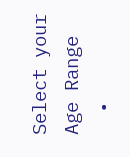Select your Age Range
  •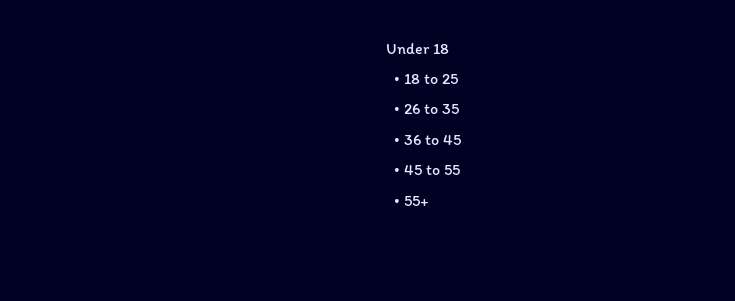Under 18
  • 18 to 25
  • 26 to 35
  • 36 to 45
  • 45 to 55
  • 55+